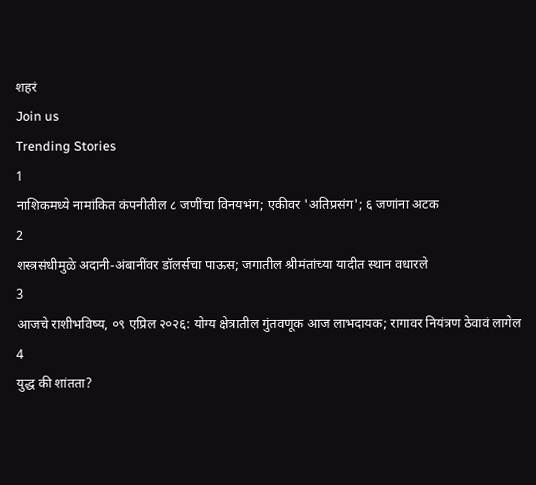शहरं
Join us
Trending Stories
1
नाशिकमध्ये नामांकित कंपनीतील ८ जणींचा विनयभंग; एकीवर 'अतिप्रसंग'; ६ जणांना अटक
2
शस्त्रसंधीमुळे अदानी-अंबानींवर डॉलर्सचा पाऊस; जगातील श्रीमंतांच्या यादीत स्थान वधारले
3
आजचे राशीभविष्य, ०९ एप्रिल २०२६: योग्य क्षेत्रातील गुंतवणूक आज लाभदायक; रागावर नियंत्रण ठेवावं लागेल
4
युद्ध की शांतता?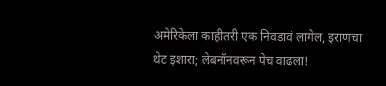अमेरिकेला काहीतरी एक निवडावं लागेल, इराणचा थेट इशारा; लेबनॉनवरून पेच वाढला!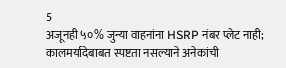5
अजूनही ५०% जुन्या वाहनांना HSRP नंबर प्लेट नाही; कालमर्यादेबाबत स्पष्टता नसल्याने अनेकांची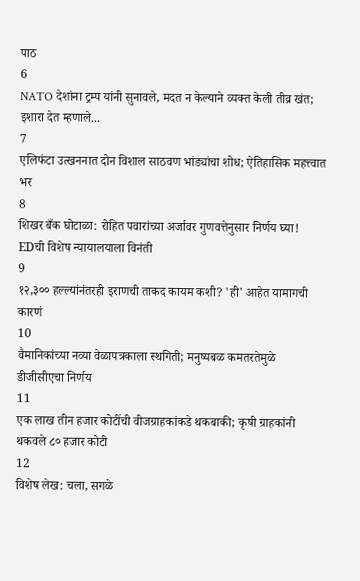पाठ
6
NATO देशांना ट्रम्प यांनी सुनावले, मदत न केल्याने व्यक्त केली तीव्र खंत; इशारा देत म्हणाले...
7
एलिफंटा उत्खननात दोन विशाल साठवण भांड्यांचा शोध; ऐतिहासिक महत्त्वात भर
8
शिखर बँक घोटाळा: रोहित पवारांच्या अर्जावर गुणवत्तेनुसार निर्णय घ्या! EDची विशेष न्यायालयाला विनंती
9
१२,३०० हल्ल्यांनंतरही इराणची ताकद कायम कशी? 'ही' आहेत यामागची कारणं
10
वैमानिकांच्या नव्या वेळापत्रकाला स्थगिती; मनुष्यबळ कमतरतेमुळे डीजीसीएचा निर्णय
11
एक लाख तीन हजार कोटींची वीजग्राहकांकडे थकबाकी; कृषी ग्राहकांनी थकवले ८० हजार कोटी
12
विशेष लेख: चला, सगळे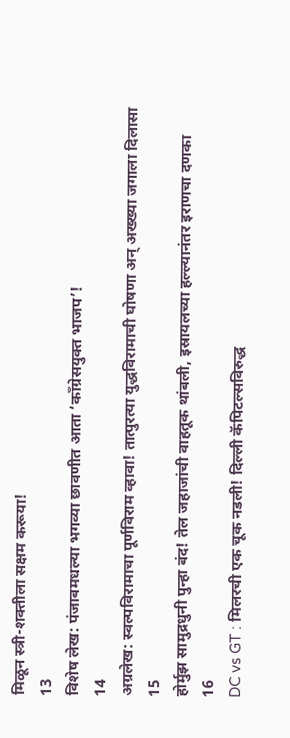मिळून स्त्री-शक्तीला सक्षम करूया!
13
विशेष लेख: पंजाबमधल्या भगव्या छावणीत आता ‘काँग्रेसयुक्त भाजप’!
14
अग्रलेख: स्वल्पविरामाचा पूर्णविराम व्हावा! तात्पुरत्या युद्धविरामाची घोषणा अन् अख्ख्या जगाला दिलासा
15
होर्मुझ सामुद्रधुनी पुन्हा बंद! तेल जहाजांची वाहतूक थांबली, इस्रायलच्या हल्ल्यानंतर इराणचा दणका
16
DC vs GT : मिलरची एक चूक नडली! दिल्ली कॅपिटल्सविरुद्ध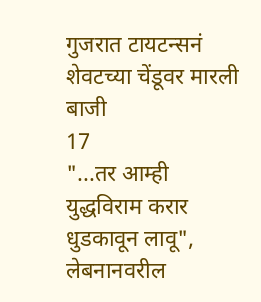गुजरात टायटन्सनं शेवटच्या चेंडूवर मारली बाजी
17
"...तर आम्ही युद्धविराम करार धुडकावून लावू", लेबनानवरील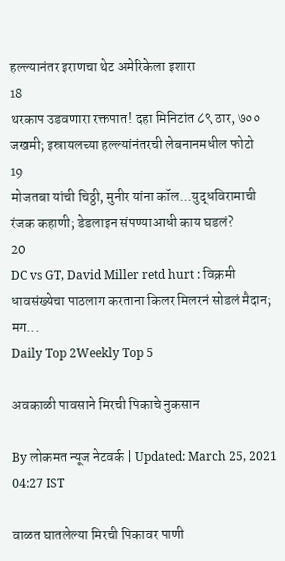हल्ल्यानंतर इराणचा थेट अमेरिकेला इशारा
18
थरकाप उडवणारा रक्तपात! दहा मिनिटांत ८९ ठार, ७०० जखमी; इस्रायलच्या हल्ल्यांनंतरची लेबनानमधील फोटो
19
मोजतबा यांची चिठ्ठी, मुनीर यांना कॉल...युद्धविरामाची रंजक कहाणी; डेडलाइन संपण्याआधी काय घडलं?
20
DC vs GT, David Miller retd hurt : विक्रमी धावसंख्येचा पाठलाग करताना किलर मिलरनं सोडलं मैदान; मग...
Daily Top 2Weekly Top 5

अवकाळी पावसाने मिरची पिकाचे नुकसान

By लोकमत न्यूज नेटवर्क | Updated: March 25, 2021 04:27 IST

वाळत घातलेल्या मिरची पिकावर पाणी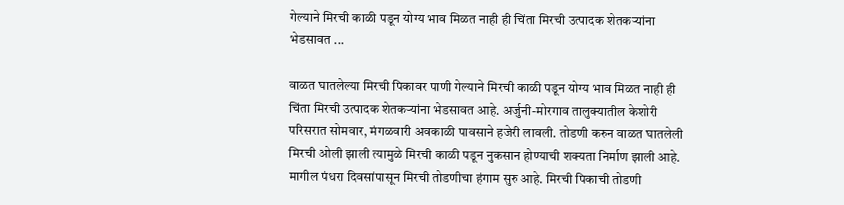गेल्याने मिरची काळी पडून योग्य भाव मिळत नाही ही चिंता मिरची उत्पादक शेतकऱ्यांना भेडसावत ...

वाळत घातलेल्या मिरची पिकावर पाणी गेल्याने मिरची काळी पडून योग्य भाव मिळत नाही ही चिंता मिरची उत्पादक शेतकऱ्यांना भेडसावत आहे. अर्जुनी-मोरगाव तालुक्यातील केशोरी परिसरात सोमवार, मंगळवारी अवकाळी पावसाने हजेरी लावली. तोडणी करुन वाळत घातलेली मिरची ओली झाली त्यामुळे मिरची काळी पडून नुकसान होण्याची शक्यता निर्माण झाली आहे. मागील पंधरा दिवसांपासून मिरची तोडणीचा हंगाम सुरु आहे. मिरची पिकाची तोडणी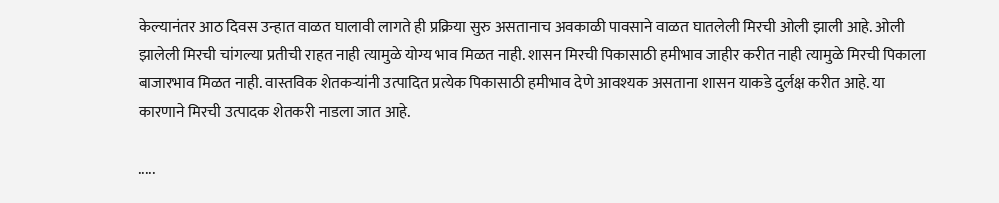केल्यानंतर आठ दिवस उन्हात वाळत घालावी लागते ही प्रक्रिया सुरु असतानाच अवकाळी पावसाने वाळत घातलेली मिरची ओली झाली आहे. ओली झालेली मिरची चांगल्या प्रतीची राहत नाही त्यामुळे योग्य भाव मिळत नाही. शासन मिरची पिकासाठी हमीभाव जाहीर करीत नाही त्यामुळे मिरची पिकाला बाजारभाव मिळत नाही. वास्तविक शेतकऱ्यांनी उत्पादित प्रत्येक पिकासाठी हमीभाव देणे आवश्यक असताना शासन याकडे दुर्लक्ष करीत आहे. या कारणाने मिरची उत्पादक शेतकरी नाडला जात आहे.

.....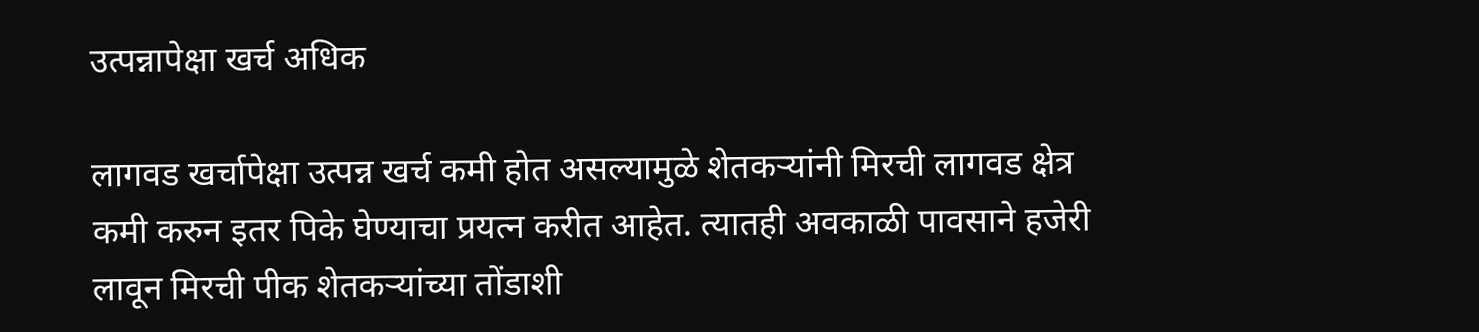उत्पन्नापेक्षा खर्च अधिक

लागवड खर्चापेक्षा उत्पन्न खर्च कमी होत असल्यामुळे शेतकऱ्यांनी मिरची लागवड क्षेत्र कमी करुन इतर पिके घेण्याचा प्रयत्न करीत आहेत. त्यातही अवकाळी पावसाने हजेरी लावून मिरची पीक शेतकऱ्यांच्या तोंडाशी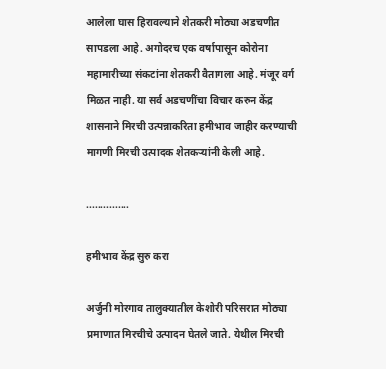आलेला घास हिरावल्याने शेतकरी मोठ्या अडचणीत सापडला आहे. अगोदरच एक वर्षापासून कोरोना महामारीच्या संकटांना शेतकरी वैतागला आहे. मंजूर वर्ग मिळत नाही. या सर्व अडचणींचा विचार करुन केंद्र शासनाने मिरची उत्पन्नाकरिता हमीभाव जाहीर करण्याची मागणी मिरची उत्पादक शेतकऱ्यांनी केली आहे.

...............

हमीभाव केंद्र सुरु करा

अर्जुनी मोरगाव तालुक्यातील केशोरी परिसरात मोठ्या प्रमाणात मिरचीचे उत्पादन घेतले जाते. येथील मिरची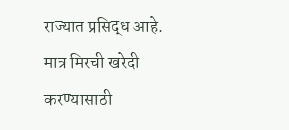राज्यात प्रसिद्ध आहे. मात्र मिरची खरेदी करण्यासाठी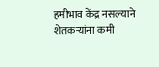हमीभाव केंद्र नसल्याने शेतकऱ्यांना कमी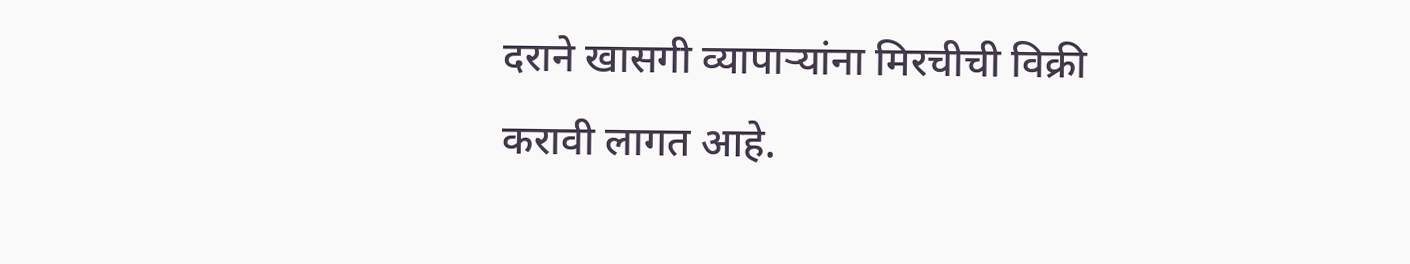दराने खासगी व्यापाऱ्यांना मिरचीची विक्री करावी लागत आहे.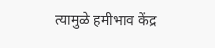त्यामुळे हमीभाव केंद्र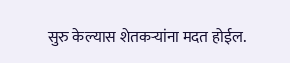सुरु केल्यास शेतकऱ्यांना मदत होईल.